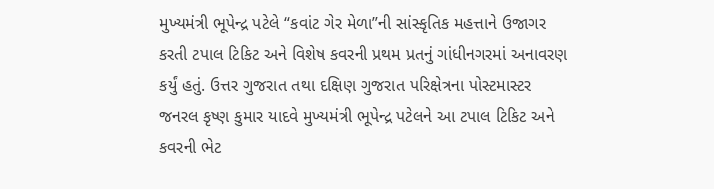મુખ્યમંત્રી ભૂપેન્દ્ર પટેલે “કવાંટ ગેર મેળા”ની સાંસ્કૃતિક મહત્તાને ઉજાગર કરતી ટપાલ ટિકિટ અને વિશેષ કવરની પ્રથમ પ્રતનું ગાંધીનગરમાં અનાવરણ કર્યું હતું. ઉત્તર ગુજરાત તથા દક્ષિણ ગુજરાત પરિક્ષેત્રના પોસ્ટમાસ્ટર જનરલ કૃષ્ણ કુમાર યાદવે મુખ્યમંત્રી ભૂપેન્દ્ર પટેલને આ ટપાલ ટિકિટ અને કવરની ભેટ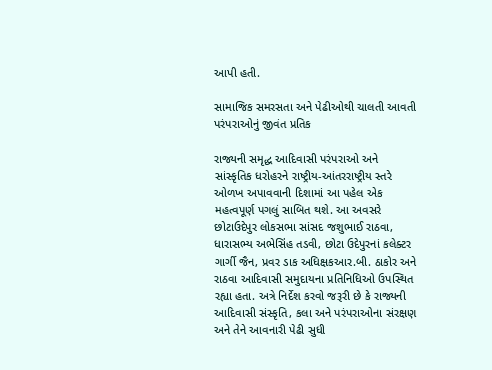આપી હતી.

સામાજિક સમરસતા અને પેઢીઓથી ચાલતી આવતી પરંપરાઓનું જીવંત પ્રતિક

રાજ્યની સમૃદ્ધ આદિવાસી પરંપરાઓ અને સાંસ્કૃતિક ધરોહરને રાષ્ટ્રીય-આંતરરાષ્ટ્રીય સ્તરે ઓળખ અપાવવાની દિશામાં આ પહેલ એક મહત્વપૂર્ણ પગલું સાબિત થશે. આ અવસરે છોટાઉદેપુર લોકસભા સાંસદ જશુભાઈ રાઠવા, ધારાસભ્ય અભેસિંહ તડવી, છોટા ઉદેપુરનાં કલેક્ટર ગાર્ગી જૈન, પ્રવર ડાક અધિક્ષકઆર.બી. ઠાકોર અને રાઠવા આદિવાસી સમુદાયના પ્રતિનિધિઓ ઉપસ્થિત રહ્યા હતા. અત્રે નિર્દેશ કરવો જરૂરી છે કે રાજ્યની આદિવાસી સંસ્કૃતિ, કલા અને પરંપરાઓના સંરક્ષણ અને તેને આવનારી પેઢી સુધી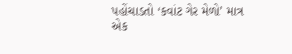પહોંચાડતો ‘કવાંટ ગેર મેળો’ માત્ર એક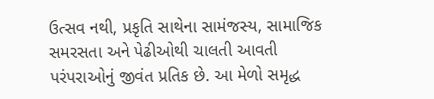ઉત્સવ નથી, પ્રકૃતિ સાથેના સામંજસ્ય, સામાજિક સમરસતા અને પેઢીઓથી ચાલતી આવતી પરંપરાઓનું જીવંત પ્રતિક છે. આ મેળો સમૃદ્ધ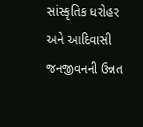સાંસ્કૃતિક ધરોહર અને આદિવાસી જનજીવનની ઉન્નત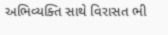અભિવ્યક્તિ સાથે વિરાસત ભી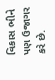વિકાસ ભીને પણ ઉજાગર કરે છે.